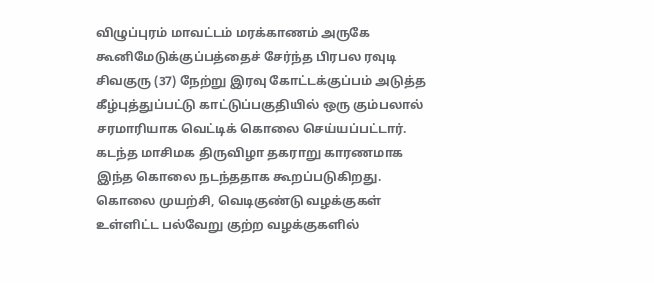விழுப்புரம் மாவட்டம் மரக்காணம் அருகே கூனிமேடுக்குப்பத்தைச் சேர்ந்த பிரபல ரவுடி சிவகுரு (37) நேற்று இரவு கோட்டக்குப்பம் அடுத்த கீழ்புத்துப்பட்டு காட்டுப்பகுதியில் ஒரு கும்பலால் சரமாரியாக வெட்டிக் கொலை செய்யப்பட்டார். கடந்த மாசிமக திருவிழா தகராறு காரணமாக இந்த கொலை நடந்ததாக கூறப்படுகிறது. கொலை முயற்சி, வெடிகுண்டு வழக்குகள் உள்ளிட்ட பல்வேறு குற்ற வழக்குகளில்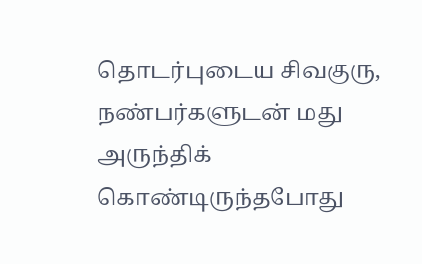தொடர்புடைய சிவகுரு, நண்பர்களுடன் மது அருந்திக் கொண்டிருந்தபோது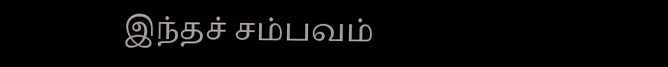இந்தச் சம்பவம்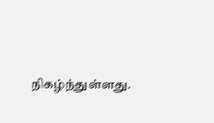நிகழ்ந்துள்ளது.